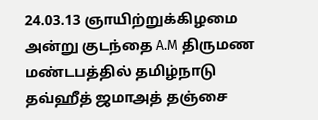24.03.13 ஞாயிற்றுக்கிழமை அன்று குடந்தை A.M திருமண மண்டபத்தில் தமிழ்நாடு தவ்ஹீத் ஜமாஅத் தஞ்சை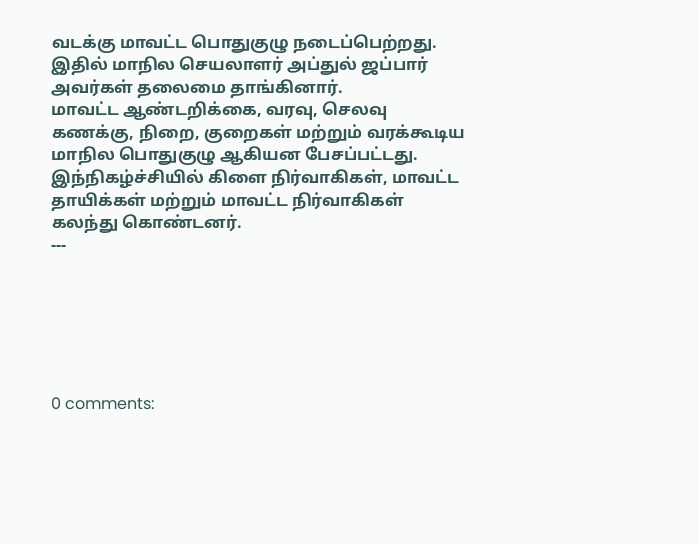வடக்கு மாவட்ட பொதுகுழு நடைப்பெற்றது. இதில் மாநில செயலாளர் அப்துல் ஜப்பார் அவர்கள் தலைமை தாங்கினார்.
மாவட்ட ஆண்டறிக்கை, வரவு, செலவு கணக்கு, நிறை, குறைகள் மற்றும் வரக்கூடிய மாநில பொதுகுழு ஆகியன பேசப்பட்டது.
இந்நிகழ்ச்சியில் கிளை நிர்வாகிகள், மாவட்ட தாயிக்கள் மற்றும் மாவட்ட நிர்வாகிகள் கலந்து கொண்டனர்.
---






0 comments: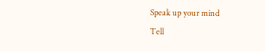Speak up your mind
Tell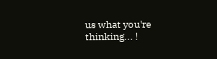us what you're thinking... !